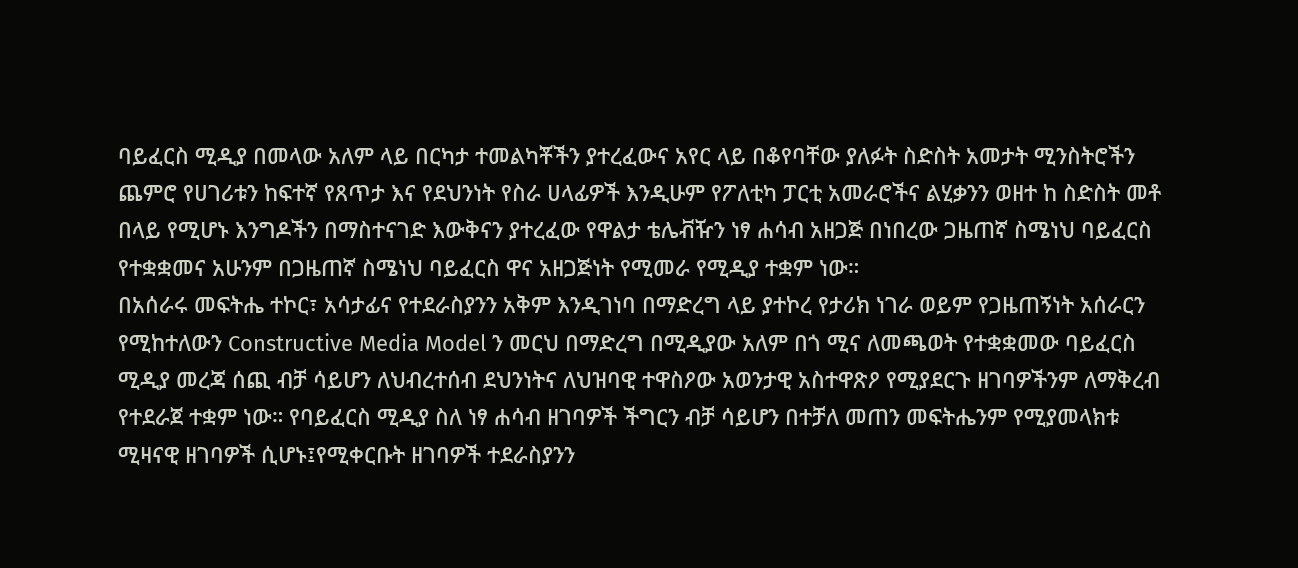ባይፈርስ ሚዲያ በመላው አለም ላይ በርካታ ተመልካቾችን ያተረፈውና አየር ላይ በቆየባቸው ያለፉት ስድስት አመታት ሚንስትሮችን ጨምሮ የሀገሪቱን ከፍተኛ የጸጥታ እና የደህንነት የስራ ሀላፊዎች እንዲሁም የፖለቲካ ፓርቲ አመራሮችና ልሂቃንን ወዘተ ከ ስድስት መቶ በላይ የሚሆኑ እንግዶችን በማስተናገድ እውቅናን ያተረፈው የዋልታ ቴሌቭዥን ነፃ ሐሳብ አዘጋጅ በነበረው ጋዜጠኛ ስሜነህ ባይፈርስ የተቋቋመና አሁንም በጋዜጠኛ ስሜነህ ባይፈርስ ዋና አዘጋጅነት የሚመራ የሚዲያ ተቋም ነው።
በአሰራሩ መፍትሔ ተኮር፣ አሳታፊና የተደራስያንን አቅም እንዲገነባ በማድረግ ላይ ያተኮረ የታሪክ ነገራ ወይም የጋዜጠኝነት አሰራርን የሚከተለውን Constructive Media Model ን መርህ በማድረግ በሚዲያው አለም በጎ ሚና ለመጫወት የተቋቋመው ባይፈርስ ሚዲያ መረጃ ሰጪ ብቻ ሳይሆን ለህብረተሰብ ደህንነትና ለህዝባዊ ተዋስዖው አወንታዊ አስተዋጽዖ የሚያደርጉ ዘገባዎችንም ለማቅረብ የተደራጀ ተቋም ነው። የባይፈርስ ሚዲያ ስለ ነፃ ሐሳብ ዘገባዎች ችግርን ብቻ ሳይሆን በተቻለ መጠን መፍትሔንም የሚያመላክቱ ሚዛናዊ ዘገባዎች ሲሆኑ፤የሚቀርቡት ዘገባዎች ተደራስያንን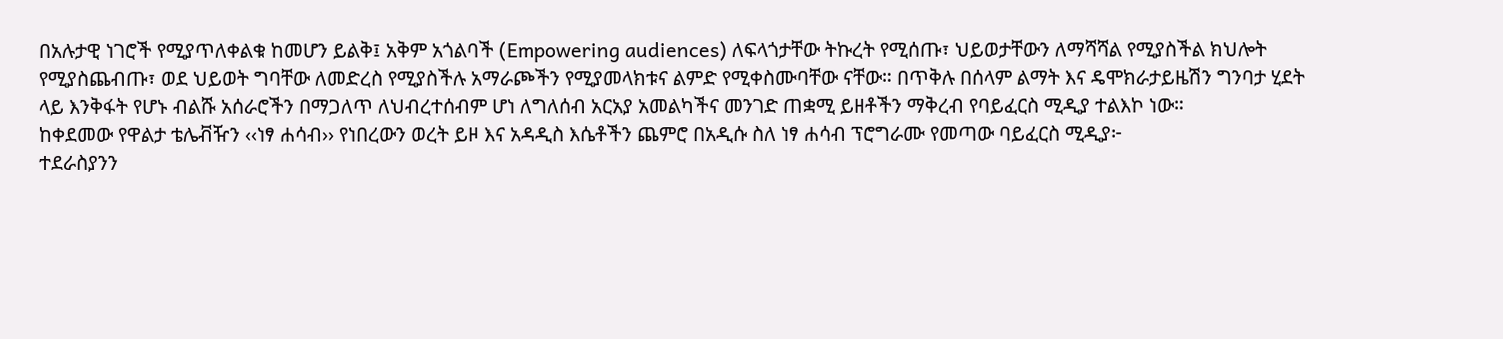በአሉታዊ ነገሮች የሚያጥለቀልቁ ከመሆን ይልቅ፤ አቅም አጎልባች (Empowering audiences) ለፍላጎታቸው ትኩረት የሚሰጡ፣ ህይወታቸውን ለማሻሻል የሚያስችል ክህሎት የሚያስጨብጡ፣ ወደ ህይወት ግባቸው ለመድረስ የሚያስችሉ አማራጮችን የሚያመላክቱና ልምድ የሚቀስሙባቸው ናቸው። በጥቅሉ በሰላም ልማት እና ዴሞክራታይዜሽን ግንባታ ሂደት ላይ እንቅፋት የሆኑ ብልሹ አሰራሮችን በማጋለጥ ለህብረተሰብም ሆነ ለግለሰብ አርአያ አመልካችና መንገድ ጠቋሚ ይዘቶችን ማቅረብ የባይፈርስ ሚዲያ ተልእኮ ነው።
ከቀደመው የዋልታ ቴሌቭዥን ‹‹ነፃ ሐሳብ›› የነበረውን ወረት ይዞ እና አዳዲስ እሴቶችን ጨምሮ በአዲሱ ስለ ነፃ ሐሳብ ፕሮግራሙ የመጣው ባይፈርስ ሚዲያ፦
ተደራስያንን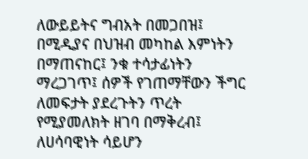ለውይይትና ግብአት በመጋበዝ፤ በሚዲያና በህዝብ መካከል እምነትን በማጠናከር፤ ንቁ ተሳታፊነትን ማረጋገጥ፤ ሰዎች የገጠማቸውን ችግር ለመፍታት ያደረጉትን ጥረት የሚያመለክት ዘገባ በማቅረብ፤ ለሀሳባዊነት ሳይሆን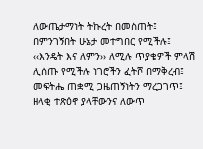ለውጤታማነት ትኩረት በመስጠት፤ በምንገኝበት ሁኔታ መተግበር የሚችሉ፤ ‹‹እንዴት እና ለምን›› ለሚሉ ጥያቄዎች ምላሽ ሊሰጡ የሚችሉ ነገሮችን ፈትሾ በማቅረብ፤ መፍትሔ ጠቋሚ ጋዜጠኝነትን ማረጋገጥ፤ ዘላቂ ተጽዕኖ ያላቸውንና ለውጥ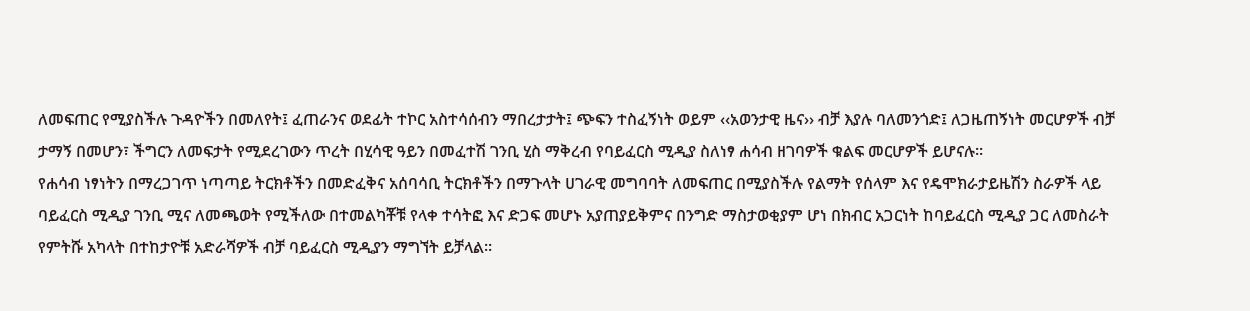ለመፍጠር የሚያስችሉ ጉዳዮችን በመለየት፤ ፈጠራንና ወደፊት ተኮር አስተሳሰብን ማበረታታት፤ ጭፍን ተስፈኝነት ወይም ‹‹አወንታዊ ዜና›› ብቻ እያሉ ባለመንጎድ፤ ለጋዜጠኝነት መርሆዎች ብቻ ታማኝ በመሆን፣ ችግርን ለመፍታት የሚደረገውን ጥረት በሂሳዊ ዓይን በመፈተሽ ገንቢ ሂስ ማቅረብ የባይፈርስ ሚዲያ ስለነፃ ሐሳብ ዘገባዎች ቁልፍ መርሆዎች ይሆናሉ።
የሐሳብ ነፃነትን በማረጋገጥ ነጣጣይ ትርክቶችን በመድፈቅና አሰባሳቢ ትርክቶችን በማጉላት ሀገራዊ መግባባት ለመፍጠር በሚያስችሉ የልማት የሰላም እና የዴሞክራታይዜሽን ስራዎች ላይ ባይፈርስ ሚዲያ ገንቢ ሚና ለመጫወት የሚችለው በተመልካቾቹ የላቀ ተሳትፎ እና ድጋፍ መሆኑ አያጠያይቅምና በንግድ ማስታወቂያም ሆነ በክብር አጋርነት ከባይፈርስ ሚዲያ ጋር ለመስራት የምትሹ አካላት በተከታዮቹ አድራሻዎች ብቻ ባይፈርስ ሚዲያን ማግኘት ይቻላል።